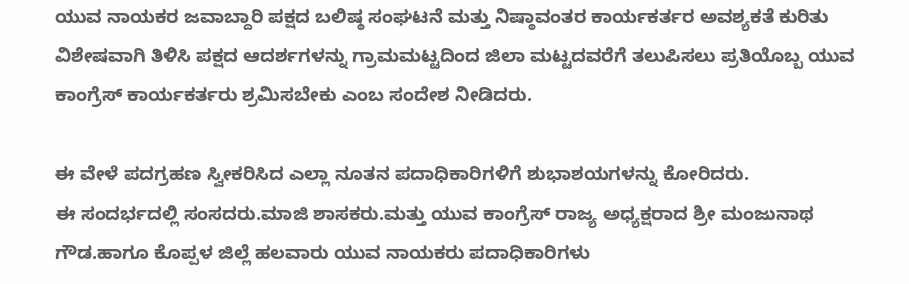ಯುವ ನಾಯಕರ ಜವಾಬ್ದಾರಿ ಪಕ್ಷದ ಬಲಿಷ್ಠ ಸಂಘಟನೆ ಮತ್ತು ನಿಷ್ಠಾವಂತರ ಕಾರ್ಯಕರ್ತರ ಅವಶ್ಯಕತೆ ಕುರಿತು ವಿಶೇಷವಾಗಿ ತಿಳಿಸಿ ಪಕ್ಷದ ಆದರ್ಶಗಳನ್ನು ಗ್ರಾಮಮಟ್ಟದಿಂದ ಜಿಲಾ ಮಟ್ಟದವರೆಗೆ ತಲುಪಿಸಲು ಪ್ರತಿಯೊಬ್ಬ ಯುವ ಕಾಂಗ್ರೆಸ್ ಕಾರ್ಯಕರ್ತರು ಶ್ರಮಿಸಬೇಕು ಎಂಬ ಸಂದೇಶ ನೀಡಿದರು.

ಈ ವೇಳೆ ಪದಗ್ರಹಣ ಸ್ವೀಕರಿಸಿದ ಎಲ್ಲಾ ನೂತನ ಪದಾಧಿಕಾರಿಗಳಿಗೆ ಶುಭಾಶಯಗಳನ್ನು ಕೋರಿದರು.
ಈ ಸಂದರ್ಭದಲ್ಲಿ ಸಂಸದರು.ಮಾಜಿ ಶಾಸಕರು.ಮತ್ತು ಯುವ ಕಾಂಗ್ರೆಸ್ ರಾಜ್ಯ ಅಧ್ಯಕ್ಷರಾದ ಶ್ರೀ ಮಂಜುನಾಥ ಗೌಡ.ಹಾಗೂ ಕೊಪ್ಪಳ ಜಿಲ್ಲೆ ಹಲವಾರು ಯುವ ನಾಯಕರು ಪದಾಧಿಕಾರಿಗಳು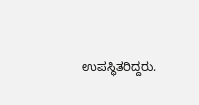ಉಪಸ್ಥಿತರಿದ್ದರು.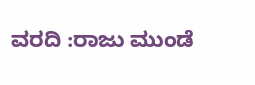ವರದಿ :ರಾಜು ಮುಂಡೆ